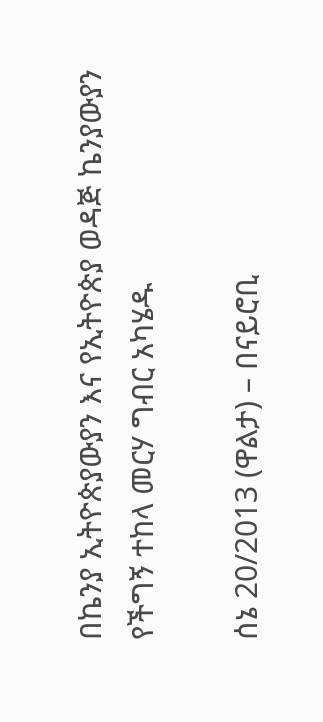በኬንያ ኢትዮጵያውያን እና የኢትዮጵያ ወዳጅ ኬንያውያን የችግኝ ተከላ መርሃ ግብር አካሄዱ

ሰኔ 20/2013 (ዋልታ) – በናይሮቢ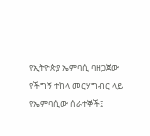የኢትዮጵያ ኤምባሲ ባዘጋጀው የችግኝ ተከላ መርሃግብር ላይ የኤምባሲው ሰራተኞች፤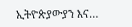ኢትዮጵያውያን እና…